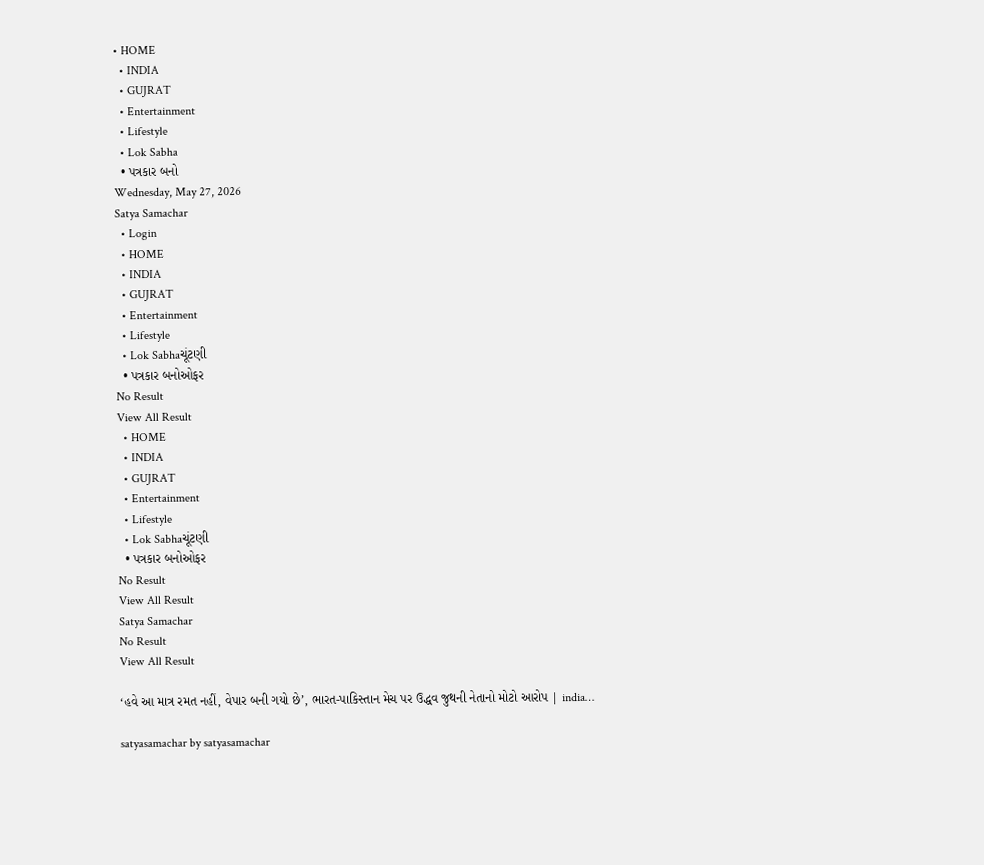• HOME
  • INDIA
  • GUJRAT
  • Entertainment
  • Lifestyle
  • Lok Sabha
  • પત્રકાર બનો
Wednesday, May 27, 2026
Satya Samachar
  • Login
  • HOME
  • INDIA
  • GUJRAT
  • Entertainment
  • Lifestyle
  • Lok Sabhaચૂંટણી
  • પત્રકાર બનોઓફર
No Result
View All Result
  • HOME
  • INDIA
  • GUJRAT
  • Entertainment
  • Lifestyle
  • Lok Sabhaચૂંટણી
  • પત્રકાર બનોઓફર
No Result
View All Result
Satya Samachar
No Result
View All Result

‘હવે આ માત્ર રમત નહીં, વેપાર બની ગયો છે’, ભારત-પાકિસ્તાન મેચ પર ઉદ્ધવ જુથની નેતાનો મોટો આરોપ | india…

satyasamachar by satyasamachar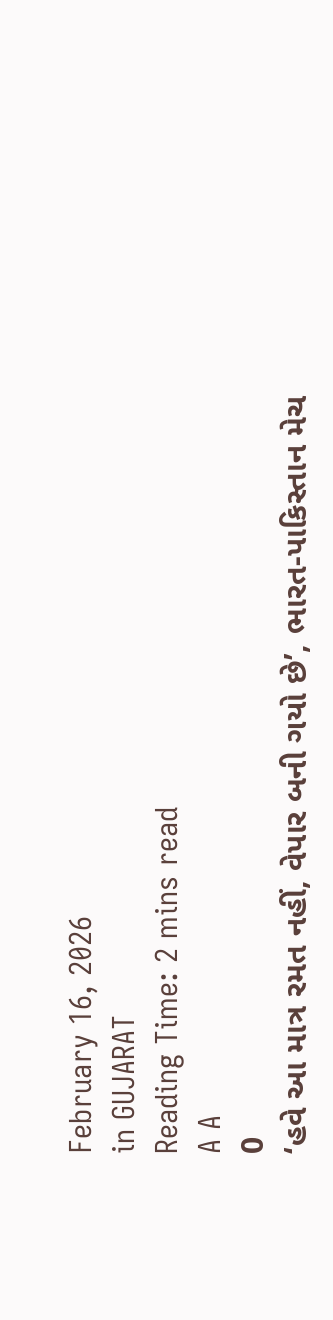February 16, 2026
in GUJARAT
Reading Time: 2 mins read
A A
0
‘હવે આ માત્ર રમત નહીં, વેપાર બની ગયો છે’, ભારત-પાકિસ્તાન મેચ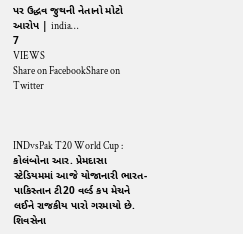પર ઉદ્ધવ જુથની નેતાનો મોટો આરોપ | india…
7
VIEWS
Share on FacebookShare on Twitter



INDvsPak T20 World Cup : કોલંબોના આર. પ્રેમદાસા સ્ટેડિયમમાં આજે યોજાનારી ભારત-પાકિસ્તાન ટી20 વર્લ્ડ કપ મેચને લઈને રાજકીય પારો ગરમાયો છે. શિવસેના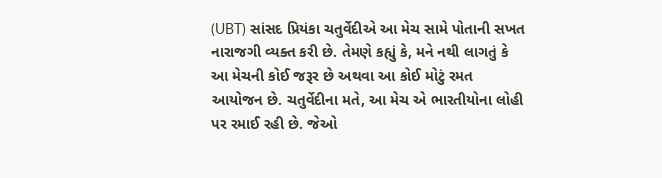(UBT) સાંસદ પ્રિયંકા ચતુર્વેદીએ આ મેચ સામે પોતાની સખત નારાજગી વ્યક્ત કરી છે. તેમણે કહ્યું કે, મને નથી લાગતું કે આ મેચની કોઈ જરૂર છે અથવા આ કોઈ મોટું રમત આયોજન છે. ચતુર્વેદીના મતે, આ મેચ એ ભારતીયોના લોહી પર રમાઈ રહી છે. જેઓ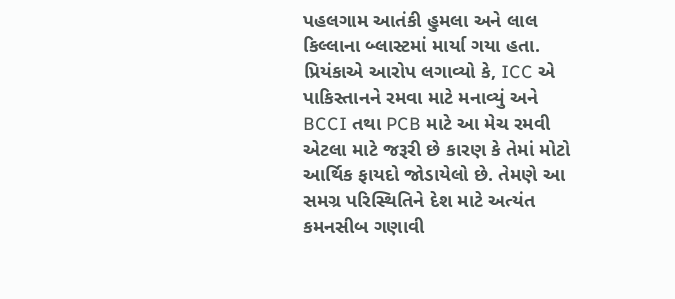પહલગામ આતંકી હુમલા અને લાલ કિલ્લાના બ્લાસ્ટમાં માર્યા ગયા હતા. પ્રિયંકાએ આરોપ લગાવ્યો કે, ICC એ પાકિસ્તાનને રમવા માટે મનાવ્યું અને BCCI તથા PCB માટે આ મેચ રમવી એટલા માટે જરૂરી છે કારણ કે તેમાં મોટો આર્થિક ફાયદો જોડાયેલો છે. તેમણે આ સમગ્ર પરિસ્થિતિને દેશ માટે અત્યંત કમનસીબ ગણાવી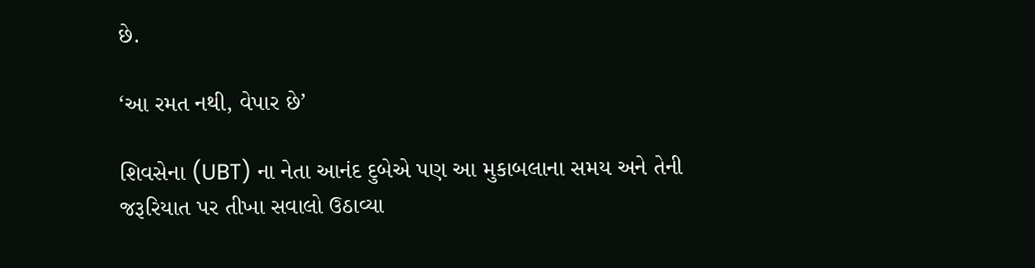છે.

‘આ રમત નથી, વેપાર છે’

શિવસેના (UBT) ના નેતા આનંદ દુબેએ પણ આ મુકાબલાના સમય અને તેની જરૂરિયાત પર તીખા સવાલો ઉઠાવ્યા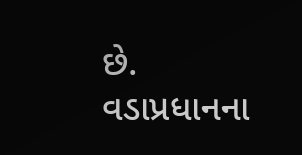છે. વડાપ્રધાનના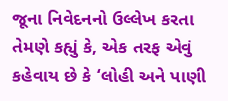જૂના નિવેદનનો ઉલ્લેખ કરતા તેમણે કહ્યું કે, એક તરફ એવું કહેવાય છે કે ‘લોહી અને પાણી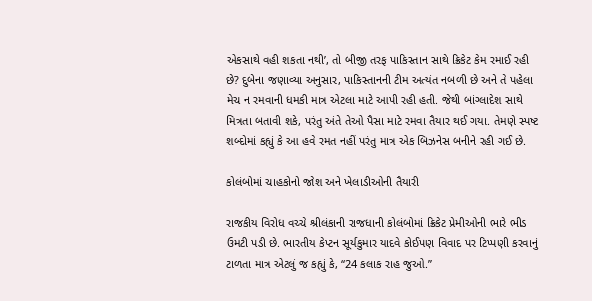એકસાથે વહી શકતા નથી’, તો બીજી તરફ પાકિસ્તાન સાથે ક્રિકેટ કેમ રમાઈ રહી છે? દુબેના જણાવ્યા અનુસાર, પાકિસ્તાનની ટીમ અત્યંત નબળી છે અને તે પહેલા મેચ ન રમવાની ધમકી માત્ર એટલા માટે આપી રહી હતી. જેથી બાંગ્લાદેશ સાથે મિત્રતા બતાવી શકે, પરંતુ અંતે તેઓ પૈસા માટે રમવા તૈયાર થઈ ગયા. તેમણે સ્પષ્ટ શબ્દોમાં કહ્યું કે આ હવે રમત નહીં પરંતુ માત્ર એક બિઝનેસ બનીને રહી ગઈ છે.

કોલંબોમાં ચાહકોનો જોશ અને ખેલાડીઓની તૈયારી

રાજકીય વિરોધ વચ્ચે શ્રીલંકાની રાજધાની કોલંબોમાં ક્રિકેટ પ્રેમીઓની ભારે ભીડ ઉમટી પડી છે. ભારતીય કેપ્ટન સૂર્યકુમાર યાદવે કોઈપણ વિવાદ પર ટિપ્પણી કરવાનું ટાળતા માત્ર એટલું જ કહ્યું કે, “24 કલાક રાહ જુઓ.”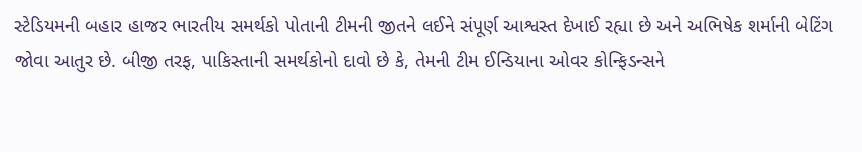સ્ટેડિયમની બહાર હાજર ભારતીય સમર્થકો પોતાની ટીમની જીતને લઈને સંપૂર્ણ આશ્વસ્ત દેખાઈ રહ્યા છે અને અભિષેક શર્માની બેટિંગ જોવા આતુર છે. બીજી તરફ, પાકિસ્તાની સમર્થકોનો દાવો છે કે, તેમની ટીમ ઈન્ડિયાના ઓવર કોન્ફિડન્સને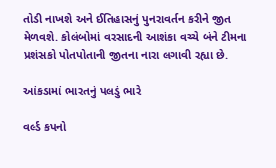તોડી નાખશે અને ઈતિહાસનું પુનરાવર્તન કરીને જીત મેળવશે. કોલંબોમાં વરસાદની આશંકા વચ્ચે બંને ટીમના પ્રશંસકો પોતપોતાની જીતના નારા લગાવી રહ્યા છે.

આંકડામાં ભારતનું પલડું ભારે

વર્લ્ડ કપનો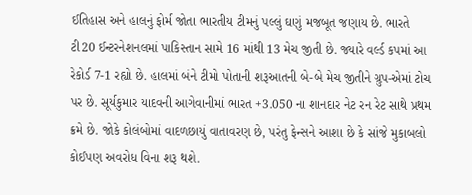ઈતિહાસ અને હાલનું ફોર્મ જોતા ભારતીય ટીમનું પલ્લું ઘણું મજબૂત જણાય છે. ભારતે ટી20 ઈન્ટરનેશનલમાં પાકિસ્તાન સામે 16 માંથી 13 મેચ જીતી છે. જ્યારે વર્લ્ડ કપમાં આ રેકોર્ડ 7-1 રહ્યો છે. હાલમાં બંને ટીમો પોતાની શરૂઆતની બે-બે મેચ જીતીને ગ્રુપ-એમાં ટોચ પર છે. સૂર્યકુમાર યાદવની આગેવાનીમાં ભારત +3.050 ના શાનદાર નેટ રન રેટ સાથે પ્રથમ ક્રમે છે. જોકે કોલંબોમાં વાદળછાયું વાતાવરણ છે, પરંતુ ફેન્સને આશા છે કે સાંજે મુકાબલો કોઈપણ અવરોધ વિના શરૂ થશે.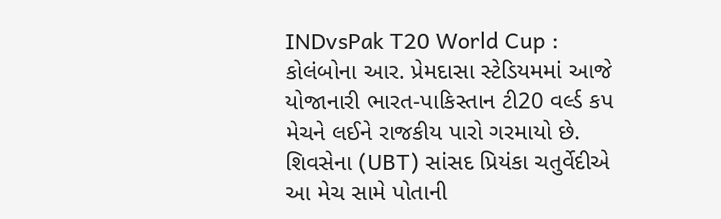INDvsPak T20 World Cup : કોલંબોના આર. પ્રેમદાસા સ્ટેડિયમમાં આજે યોજાનારી ભારત-પાકિસ્તાન ટી20 વર્લ્ડ કપ મેચને લઈને રાજકીય પારો ગરમાયો છે. શિવસેના (UBT) સાંસદ પ્રિયંકા ચતુર્વેદીએ આ મેચ સામે પોતાની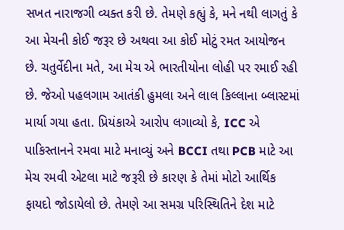સખત નારાજગી વ્યક્ત કરી છે. તેમણે કહ્યું કે, મને નથી લાગતું કે આ મેચની કોઈ જરૂર છે અથવા આ કોઈ મોટું રમત આયોજન છે. ચતુર્વેદીના મતે, આ મેચ એ ભારતીયોના લોહી પર રમાઈ રહી છે. જેઓ પહલગામ આતંકી હુમલા અને લાલ કિલ્લાના બ્લાસ્ટમાં માર્યા ગયા હતા. પ્રિયંકાએ આરોપ લગાવ્યો કે, ICC એ પાકિસ્તાનને રમવા માટે મનાવ્યું અને BCCI તથા PCB માટે આ મેચ રમવી એટલા માટે જરૂરી છે કારણ કે તેમાં મોટો આર્થિક ફાયદો જોડાયેલો છે. તેમણે આ સમગ્ર પરિસ્થિતિને દેશ માટે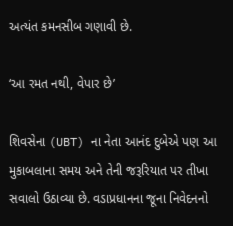અત્યંત કમનસીબ ગણાવી છે.

‘આ રમત નથી, વેપાર છે’

શિવસેના (UBT) ના નેતા આનંદ દુબેએ પણ આ મુકાબલાના સમય અને તેની જરૂરિયાત પર તીખા સવાલો ઉઠાવ્યા છે. વડાપ્રધાનના જૂના નિવેદનનો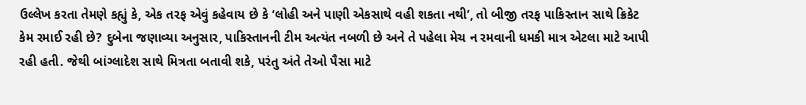ઉલ્લેખ કરતા તેમણે કહ્યું કે, એક તરફ એવું કહેવાય છે કે ‘લોહી અને પાણી એકસાથે વહી શકતા નથી’, તો બીજી તરફ પાકિસ્તાન સાથે ક્રિકેટ કેમ રમાઈ રહી છે? દુબેના જણાવ્યા અનુસાર, પાકિસ્તાનની ટીમ અત્યંત નબળી છે અને તે પહેલા મેચ ન રમવાની ધમકી માત્ર એટલા માટે આપી રહી હતી. જેથી બાંગ્લાદેશ સાથે મિત્રતા બતાવી શકે, પરંતુ અંતે તેઓ પૈસા માટે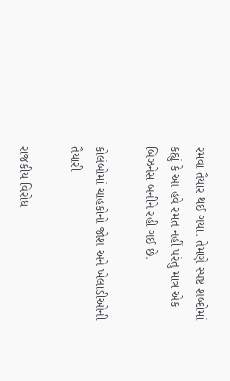રમવા તૈયાર થઈ ગયા. તેમણે સ્પષ્ટ શબ્દોમાં કહ્યું કે આ હવે રમત નહીં પરંતુ માત્ર એક બિઝનેસ બનીને રહી ગઈ છે.

કોલંબોમાં ચાહકોનો જોશ અને ખેલાડીઓની તૈયારી

રાજકીય વિરોધ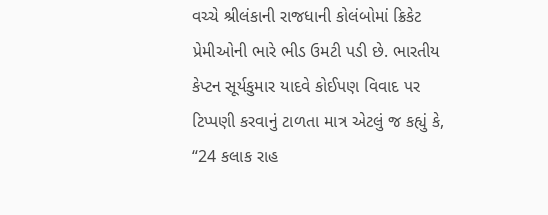વચ્ચે શ્રીલંકાની રાજધાની કોલંબોમાં ક્રિકેટ પ્રેમીઓની ભારે ભીડ ઉમટી પડી છે. ભારતીય કેપ્ટન સૂર્યકુમાર યાદવે કોઈપણ વિવાદ પર ટિપ્પણી કરવાનું ટાળતા માત્ર એટલું જ કહ્યું કે, “24 કલાક રાહ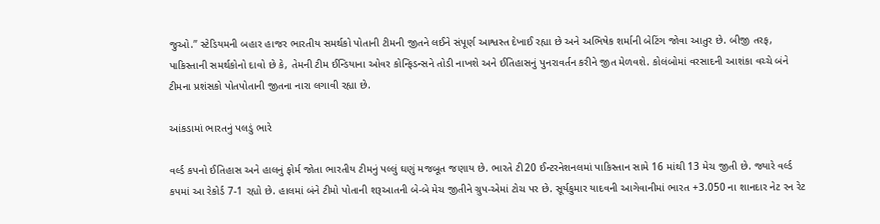જુઓ.” સ્ટેડિયમની બહાર હાજર ભારતીય સમર્થકો પોતાની ટીમની જીતને લઈને સંપૂર્ણ આશ્વસ્ત દેખાઈ રહ્યા છે અને અભિષેક શર્માની બેટિંગ જોવા આતુર છે. બીજી તરફ, પાકિસ્તાની સમર્થકોનો દાવો છે કે, તેમની ટીમ ઈન્ડિયાના ઓવર કોન્ફિડન્સને તોડી નાખશે અને ઈતિહાસનું પુનરાવર્તન કરીને જીત મેળવશે. કોલંબોમાં વરસાદની આશંકા વચ્ચે બંને ટીમના પ્રશંસકો પોતપોતાની જીતના નારા લગાવી રહ્યા છે.

આંકડામાં ભારતનું પલડું ભારે

વર્લ્ડ કપનો ઈતિહાસ અને હાલનું ફોર્મ જોતા ભારતીય ટીમનું પલ્લું ઘણું મજબૂત જણાય છે. ભારતે ટી20 ઈન્ટરનેશનલમાં પાકિસ્તાન સામે 16 માંથી 13 મેચ જીતી છે. જ્યારે વર્લ્ડ કપમાં આ રેકોર્ડ 7-1 રહ્યો છે. હાલમાં બંને ટીમો પોતાની શરૂઆતની બે-બે મેચ જીતીને ગ્રુપ-એમાં ટોચ પર છે. સૂર્યકુમાર યાદવની આગેવાનીમાં ભારત +3.050 ના શાનદાર નેટ રન રેટ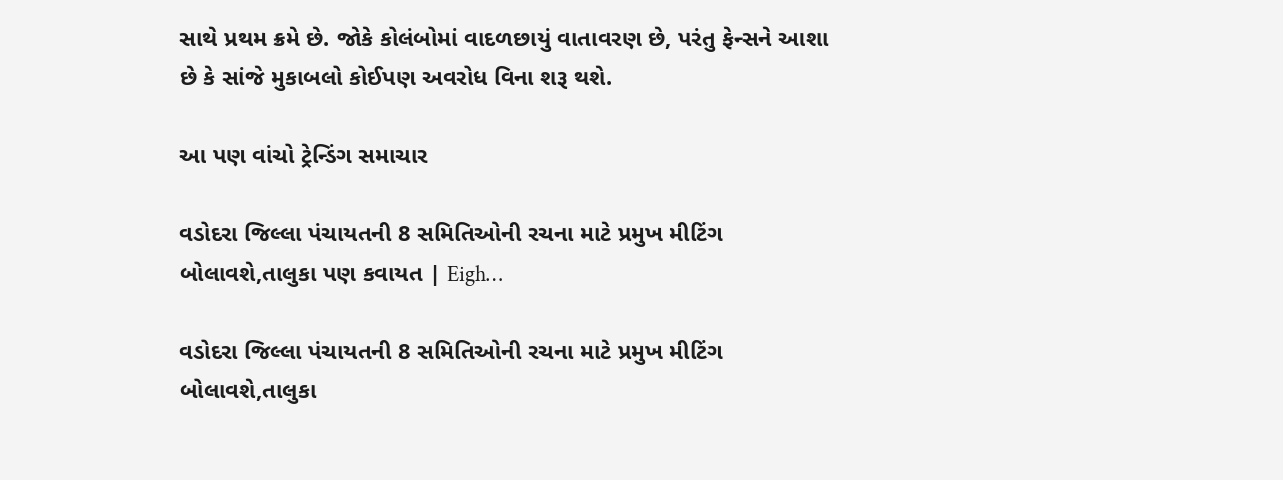સાથે પ્રથમ ક્રમે છે. જોકે કોલંબોમાં વાદળછાયું વાતાવરણ છે, પરંતુ ફેન્સને આશા છે કે સાંજે મુકાબલો કોઈપણ અવરોધ વિના શરૂ થશે.

આ પણ વાંચો ટ્રેન્ડિંગ સમાચાર

વડોદરા જિલ્લા પંચાયતની 8 સમિતિઓની રચના માટે પ્રમુખ મીટિંગ બોલાવશે,તાલુકા પણ કવાયત | Eigh…

વડોદરા જિલ્લા પંચાયતની 8 સમિતિઓની રચના માટે પ્રમુખ મીટિંગ બોલાવશે,તાલુકા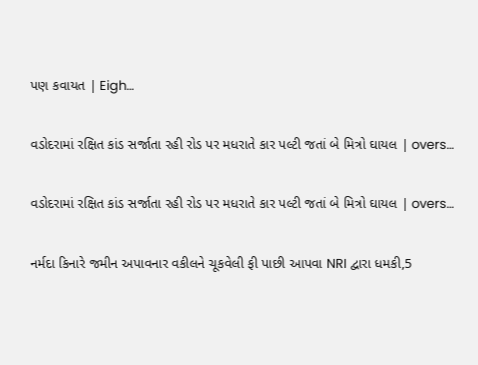પણ કવાયત | Eigh…

વડોદરામાં રક્ષિત કાંડ સર્જાતા રહી રોડ પર મધરાતે કાર પલ્ટી જતાં બે મિત્રો ઘાયલ | overs…

વડોદરામાં રક્ષિત કાંડ સર્જાતા રહી રોડ પર મધરાતે કાર પલ્ટી જતાં બે મિત્રો ઘાયલ | overs…

નર્મદા કિનારે જમીન અપાવનાર વકીલને ચૂકવેલી ફી પાછી આપવા NRI દ્વારા ધમકી,5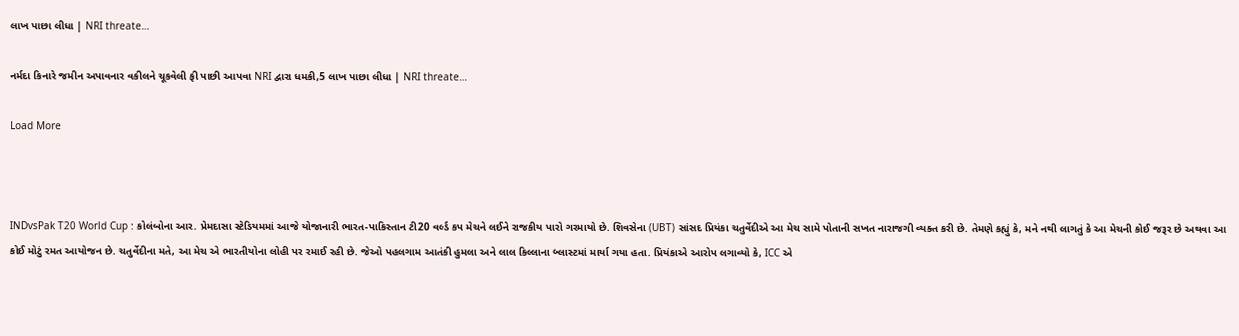લાખ પાછા લીધા | NRI threate…

નર્મદા કિનારે જમીન અપાવનાર વકીલને ચૂકવેલી ફી પાછી આપવા NRI દ્વારા ધમકી,5 લાખ પાછા લીધા | NRI threate…

Load More



INDvsPak T20 World Cup : કોલંબોના આર. પ્રેમદાસા સ્ટેડિયમમાં આજે યોજાનારી ભારત-પાકિસ્તાન ટી20 વર્લ્ડ કપ મેચને લઈને રાજકીય પારો ગરમાયો છે. શિવસેના (UBT) સાંસદ પ્રિયંકા ચતુર્વેદીએ આ મેચ સામે પોતાની સખત નારાજગી વ્યક્ત કરી છે. તેમણે કહ્યું કે, મને નથી લાગતું કે આ મેચની કોઈ જરૂર છે અથવા આ કોઈ મોટું રમત આયોજન છે. ચતુર્વેદીના મતે, આ મેચ એ ભારતીયોના લોહી પર રમાઈ રહી છે. જેઓ પહલગામ આતંકી હુમલા અને લાલ કિલ્લાના બ્લાસ્ટમાં માર્યા ગયા હતા. પ્રિયંકાએ આરોપ લગાવ્યો કે, ICC એ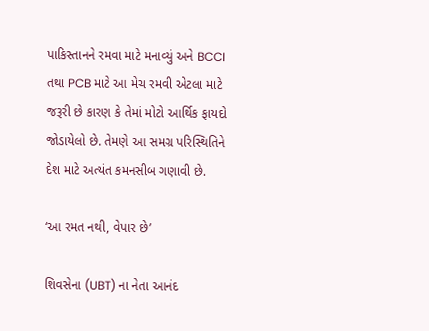પાકિસ્તાનને રમવા માટે મનાવ્યું અને BCCI તથા PCB માટે આ મેચ રમવી એટલા માટે જરૂરી છે કારણ કે તેમાં મોટો આર્થિક ફાયદો જોડાયેલો છે. તેમણે આ સમગ્ર પરિસ્થિતિને દેશ માટે અત્યંત કમનસીબ ગણાવી છે.

‘આ રમત નથી, વેપાર છે’

શિવસેના (UBT) ના નેતા આનંદ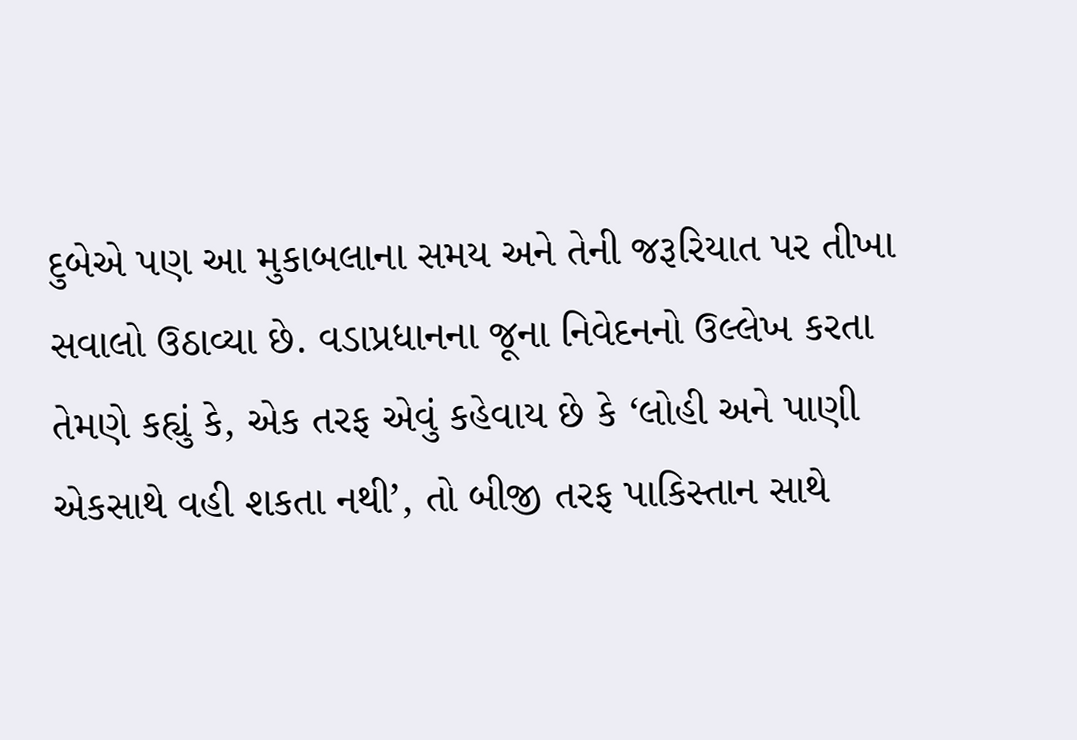દુબેએ પણ આ મુકાબલાના સમય અને તેની જરૂરિયાત પર તીખા સવાલો ઉઠાવ્યા છે. વડાપ્રધાનના જૂના નિવેદનનો ઉલ્લેખ કરતા તેમણે કહ્યું કે, એક તરફ એવું કહેવાય છે કે ‘લોહી અને પાણી એકસાથે વહી શકતા નથી’, તો બીજી તરફ પાકિસ્તાન સાથે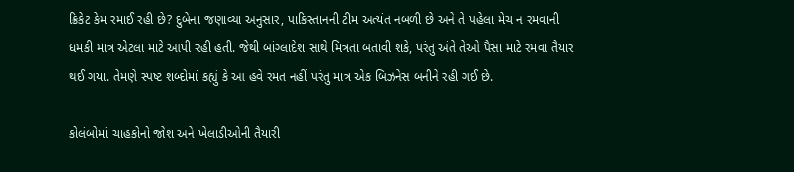ક્રિકેટ કેમ રમાઈ રહી છે? દુબેના જણાવ્યા અનુસાર, પાકિસ્તાનની ટીમ અત્યંત નબળી છે અને તે પહેલા મેચ ન રમવાની ધમકી માત્ર એટલા માટે આપી રહી હતી. જેથી બાંગ્લાદેશ સાથે મિત્રતા બતાવી શકે, પરંતુ અંતે તેઓ પૈસા માટે રમવા તૈયાર થઈ ગયા. તેમણે સ્પષ્ટ શબ્દોમાં કહ્યું કે આ હવે રમત નહીં પરંતુ માત્ર એક બિઝનેસ બનીને રહી ગઈ છે.

કોલંબોમાં ચાહકોનો જોશ અને ખેલાડીઓની તૈયારી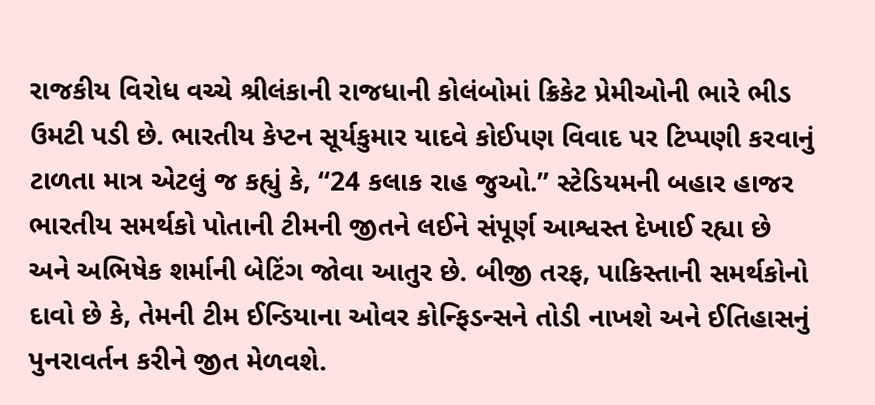રાજકીય વિરોધ વચ્ચે શ્રીલંકાની રાજધાની કોલંબોમાં ક્રિકેટ પ્રેમીઓની ભારે ભીડ ઉમટી પડી છે. ભારતીય કેપ્ટન સૂર્યકુમાર યાદવે કોઈપણ વિવાદ પર ટિપ્પણી કરવાનું ટાળતા માત્ર એટલું જ કહ્યું કે, “24 કલાક રાહ જુઓ.” સ્ટેડિયમની બહાર હાજર ભારતીય સમર્થકો પોતાની ટીમની જીતને લઈને સંપૂર્ણ આશ્વસ્ત દેખાઈ રહ્યા છે અને અભિષેક શર્માની બેટિંગ જોવા આતુર છે. બીજી તરફ, પાકિસ્તાની સમર્થકોનો દાવો છે કે, તેમની ટીમ ઈન્ડિયાના ઓવર કોન્ફિડન્સને તોડી નાખશે અને ઈતિહાસનું પુનરાવર્તન કરીને જીત મેળવશે.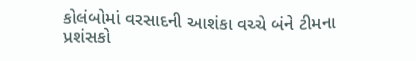કોલંબોમાં વરસાદની આશંકા વચ્ચે બંને ટીમના પ્રશંસકો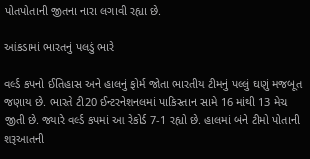પોતપોતાની જીતના નારા લગાવી રહ્યા છે.

આંકડામાં ભારતનું પલડું ભારે

વર્લ્ડ કપનો ઈતિહાસ અને હાલનું ફોર્મ જોતા ભારતીય ટીમનું પલ્લું ઘણું મજબૂત જણાય છે. ભારતે ટી20 ઈન્ટરનેશનલમાં પાકિસ્તાન સામે 16 માંથી 13 મેચ જીતી છે. જ્યારે વર્લ્ડ કપમાં આ રેકોર્ડ 7-1 રહ્યો છે. હાલમાં બંને ટીમો પોતાની શરૂઆતની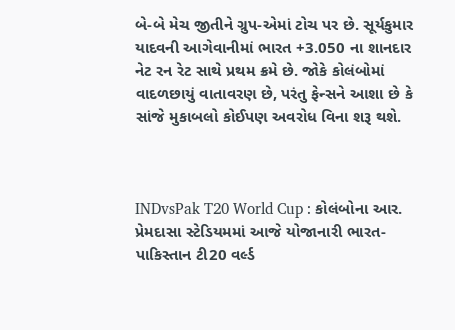બે-બે મેચ જીતીને ગ્રુપ-એમાં ટોચ પર છે. સૂર્યકુમાર યાદવની આગેવાનીમાં ભારત +3.050 ના શાનદાર નેટ રન રેટ સાથે પ્રથમ ક્રમે છે. જોકે કોલંબોમાં વાદળછાયું વાતાવરણ છે, પરંતુ ફેન્સને આશા છે કે સાંજે મુકાબલો કોઈપણ અવરોધ વિના શરૂ થશે.



INDvsPak T20 World Cup : કોલંબોના આર. પ્રેમદાસા સ્ટેડિયમમાં આજે યોજાનારી ભારત-પાકિસ્તાન ટી20 વર્લ્ડ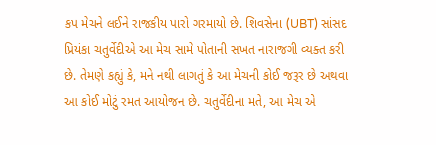કપ મેચને લઈને રાજકીય પારો ગરમાયો છે. શિવસેના (UBT) સાંસદ પ્રિયંકા ચતુર્વેદીએ આ મેચ સામે પોતાની સખત નારાજગી વ્યક્ત કરી છે. તેમણે કહ્યું કે, મને નથી લાગતું કે આ મેચની કોઈ જરૂર છે અથવા આ કોઈ મોટું રમત આયોજન છે. ચતુર્વેદીના મતે, આ મેચ એ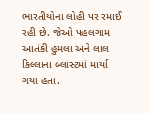ભારતીયોના લોહી પર રમાઈ રહી છે. જેઓ પહલગામ આતંકી હુમલા અને લાલ કિલ્લાના બ્લાસ્ટમાં માર્યા ગયા હતા.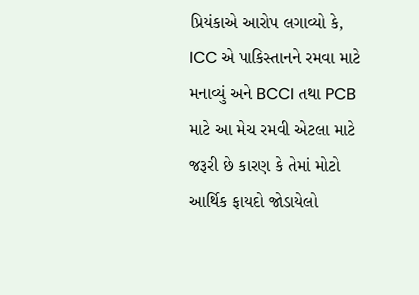પ્રિયંકાએ આરોપ લગાવ્યો કે, ICC એ પાકિસ્તાનને રમવા માટે મનાવ્યું અને BCCI તથા PCB માટે આ મેચ રમવી એટલા માટે જરૂરી છે કારણ કે તેમાં મોટો આર્થિક ફાયદો જોડાયેલો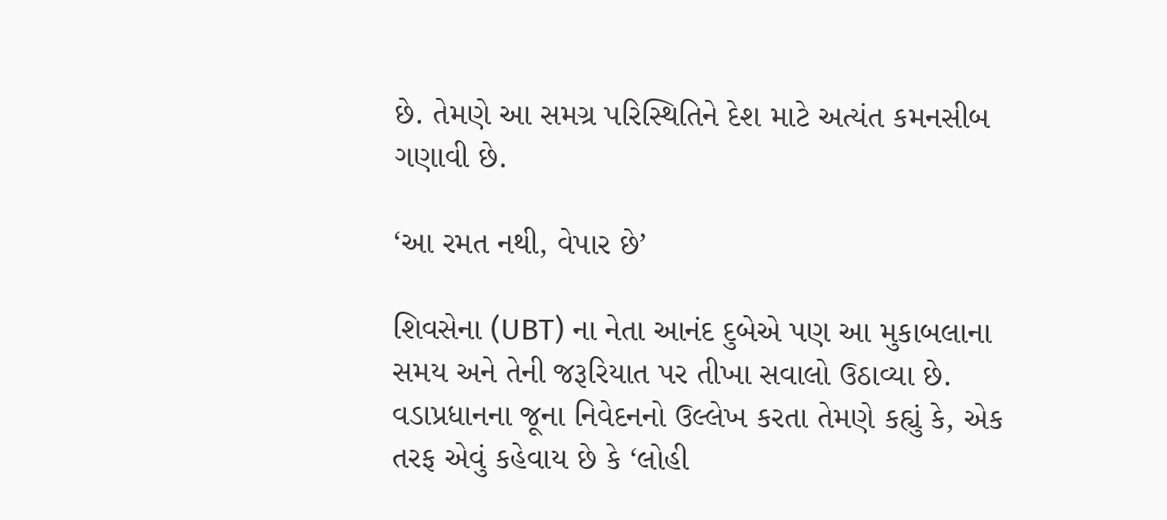છે. તેમણે આ સમગ્ર પરિસ્થિતિને દેશ માટે અત્યંત કમનસીબ ગણાવી છે.

‘આ રમત નથી, વેપાર છે’

શિવસેના (UBT) ના નેતા આનંદ દુબેએ પણ આ મુકાબલાના સમય અને તેની જરૂરિયાત પર તીખા સવાલો ઉઠાવ્યા છે. વડાપ્રધાનના જૂના નિવેદનનો ઉલ્લેખ કરતા તેમણે કહ્યું કે, એક તરફ એવું કહેવાય છે કે ‘લોહી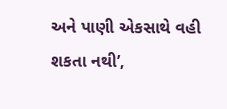અને પાણી એકસાથે વહી શકતા નથી’,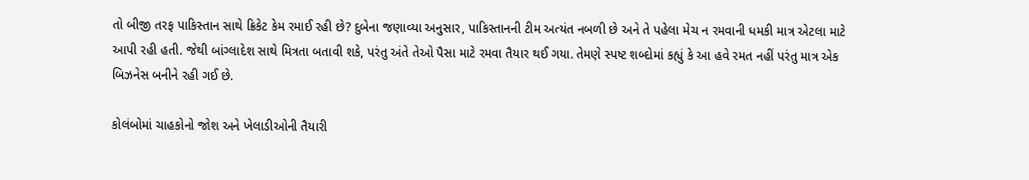તો બીજી તરફ પાકિસ્તાન સાથે ક્રિકેટ કેમ રમાઈ રહી છે? દુબેના જણાવ્યા અનુસાર, પાકિસ્તાનની ટીમ અત્યંત નબળી છે અને તે પહેલા મેચ ન રમવાની ધમકી માત્ર એટલા માટે આપી રહી હતી. જેથી બાંગ્લાદેશ સાથે મિત્રતા બતાવી શકે, પરંતુ અંતે તેઓ પૈસા માટે રમવા તૈયાર થઈ ગયા. તેમણે સ્પષ્ટ શબ્દોમાં કહ્યું કે આ હવે રમત નહીં પરંતુ માત્ર એક બિઝનેસ બનીને રહી ગઈ છે.

કોલંબોમાં ચાહકોનો જોશ અને ખેલાડીઓની તૈયારી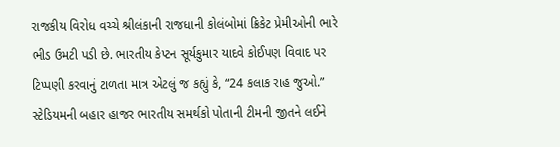રાજકીય વિરોધ વચ્ચે શ્રીલંકાની રાજધાની કોલંબોમાં ક્રિકેટ પ્રેમીઓની ભારે ભીડ ઉમટી પડી છે. ભારતીય કેપ્ટન સૂર્યકુમાર યાદવે કોઈપણ વિવાદ પર ટિપ્પણી કરવાનું ટાળતા માત્ર એટલું જ કહ્યું કે, “24 કલાક રાહ જુઓ.” સ્ટેડિયમની બહાર હાજર ભારતીય સમર્થકો પોતાની ટીમની જીતને લઈને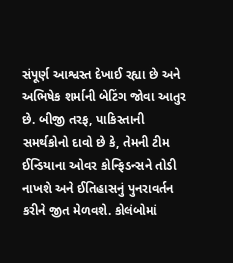સંપૂર્ણ આશ્વસ્ત દેખાઈ રહ્યા છે અને અભિષેક શર્માની બેટિંગ જોવા આતુર છે. બીજી તરફ, પાકિસ્તાની સમર્થકોનો દાવો છે કે, તેમની ટીમ ઈન્ડિયાના ઓવર કોન્ફિડન્સને તોડી નાખશે અને ઈતિહાસનું પુનરાવર્તન કરીને જીત મેળવશે. કોલંબોમાં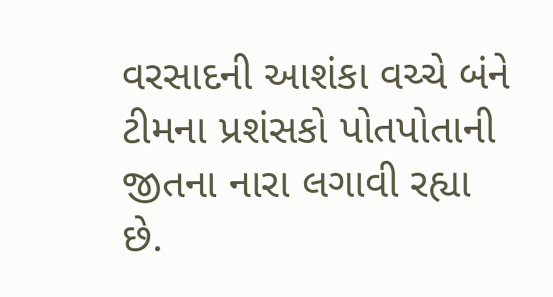વરસાદની આશંકા વચ્ચે બંને ટીમના પ્રશંસકો પોતપોતાની જીતના નારા લગાવી રહ્યા છે.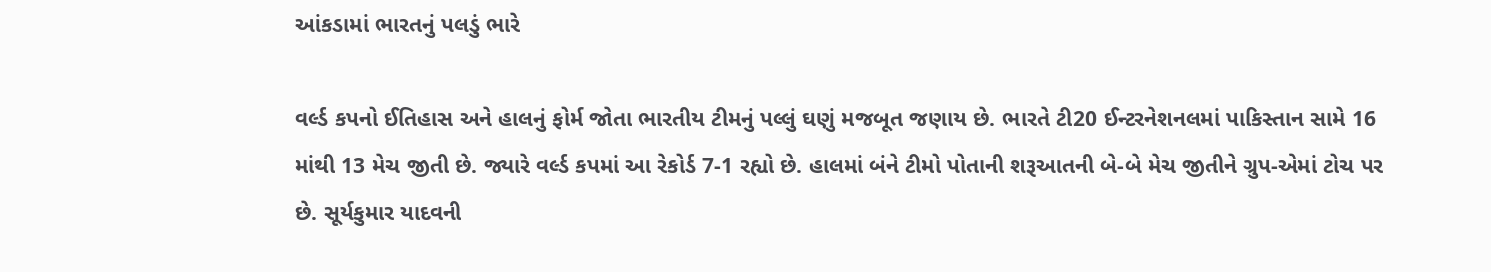આંકડામાં ભારતનું પલડું ભારે

વર્લ્ડ કપનો ઈતિહાસ અને હાલનું ફોર્મ જોતા ભારતીય ટીમનું પલ્લું ઘણું મજબૂત જણાય છે. ભારતે ટી20 ઈન્ટરનેશનલમાં પાકિસ્તાન સામે 16 માંથી 13 મેચ જીતી છે. જ્યારે વર્લ્ડ કપમાં આ રેકોર્ડ 7-1 રહ્યો છે. હાલમાં બંને ટીમો પોતાની શરૂઆતની બે-બે મેચ જીતીને ગ્રુપ-એમાં ટોચ પર છે. સૂર્યકુમાર યાદવની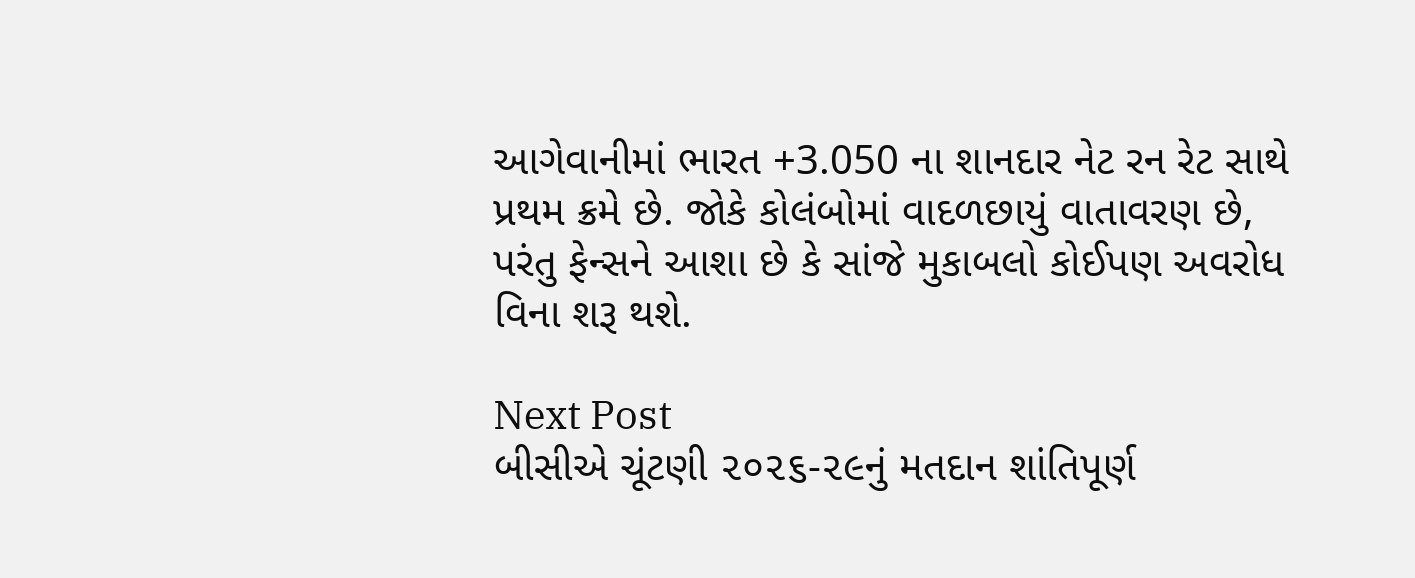આગેવાનીમાં ભારત +3.050 ના શાનદાર નેટ રન રેટ સાથે પ્રથમ ક્રમે છે. જોકે કોલંબોમાં વાદળછાયું વાતાવરણ છે, પરંતુ ફેન્સને આશા છે કે સાંજે મુકાબલો કોઈપણ અવરોધ વિના શરૂ થશે.

Next Post
બીસીએ ચૂંટણી ૨૦૨૬-૨૯નું મતદાન શાંતિપૂર્ણ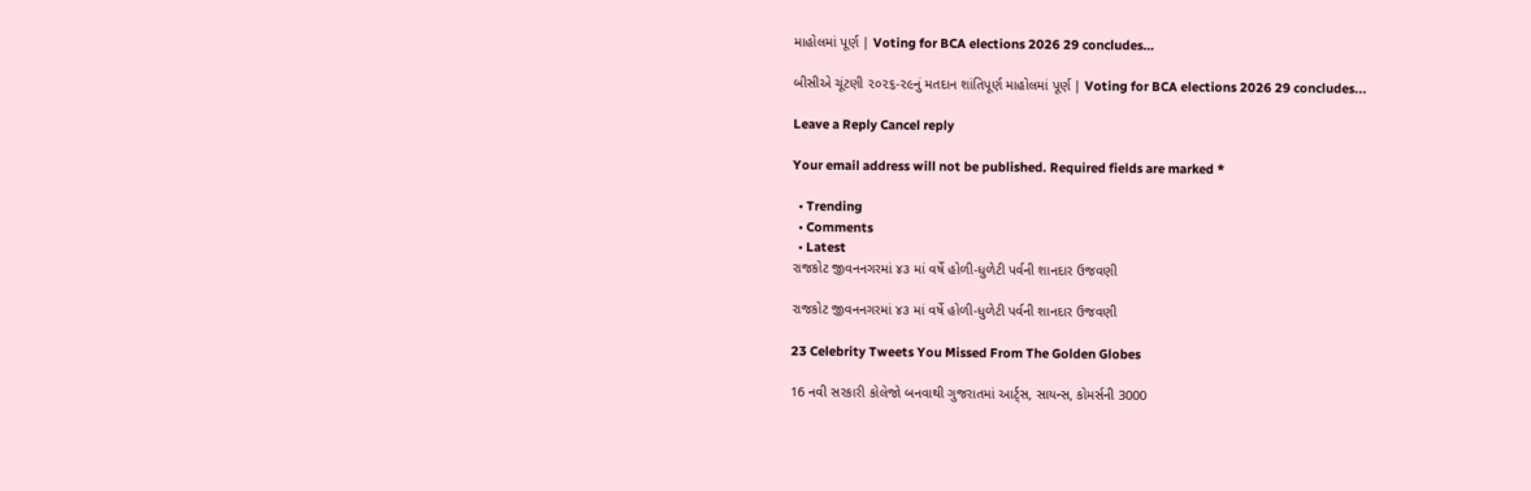માહોલમાં પૂર્ણ | Voting for BCA elections 2026 29 concludes…

બીસીએ ચૂંટણી ૨૦૨૬-૨૯નું મતદાન શાંતિપૂર્ણ માહોલમાં પૂર્ણ | Voting for BCA elections 2026 29 concludes...

Leave a Reply Cancel reply

Your email address will not be published. Required fields are marked *

  • Trending
  • Comments
  • Latest
રાજકોટ જીવનનગરમાં ૪૩ માં વર્ષે હોળી-ધુળેટી પર્વની શાનદાર ઉજવણી

રાજકોટ જીવનનગરમાં ૪૩ માં વર્ષે હોળી-ધુળેટી પર્વની શાનદાર ઉજવણી

23 Celebrity Tweets You Missed From The Golden Globes

16 નવી સરકારી કોલેજો બનવાથી ગુજરાતમાં આર્ટ્સ, સાયન્સ, કોમર્સની 3000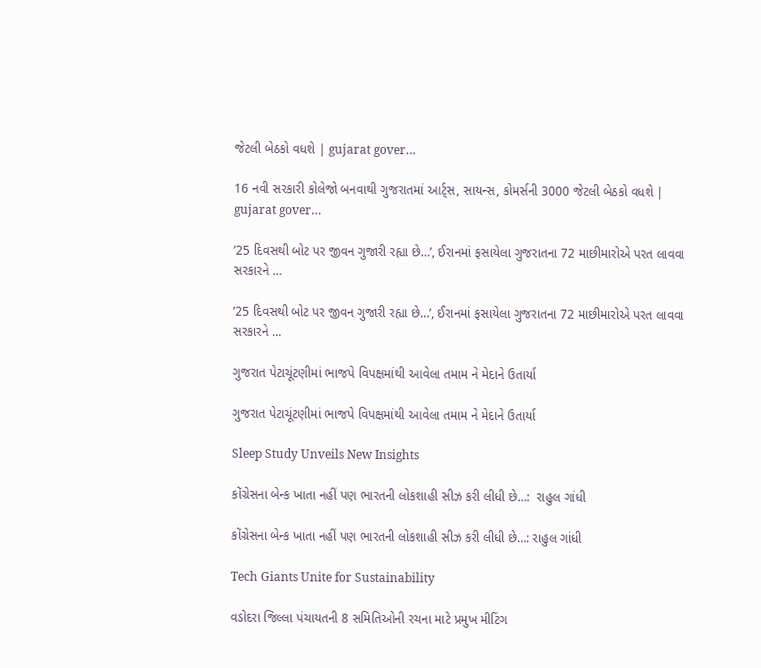જેટલી બેઠકો વધશે | gujarat gover…

16 નવી સરકારી કોલેજો બનવાથી ગુજરાતમાં આર્ટ્સ, સાયન્સ, કોમર્સની 3000 જેટલી બેઠકો વધશે | gujarat gover…

’25 દિવસથી બોટ પર જીવન ગુજારી રહ્યા છે…’, ઈરાનમાં ફસાયેલા ગુજરાતના 72 માછીમારોએ પરત લાવવા સરકારને …

’25 દિવસથી બોટ પર જીવન ગુજારી રહ્યા છે…’, ઈરાનમાં ફસાયેલા ગુજરાતના 72 માછીમારોએ પરત લાવવા સરકારને …

ગુજરાત પેટાચૂંટણીમાં ભાજપે વિપક્ષમાંથી આવેલા તમામ ને મેદાને ઉતાર્યા

ગુજરાત પેટાચૂંટણીમાં ભાજપે વિપક્ષમાંથી આવેલા તમામ ને મેદાને ઉતાર્યા

Sleep Study Unveils New Insights

કોંગ્રેસના બેન્ક ખાતા નહીં પણ ભારતની લોકશાહી સીઝ કરી લીધી છે…:  રાહુલ ગાંધી

કોંગ્રેસના બેન્ક ખાતા નહીં પણ ભારતની લોકશાહી સીઝ કરી લીધી છે…: રાહુલ ગાંધી

Tech Giants Unite for Sustainability

વડોદરા જિલ્લા પંચાયતની 8 સમિતિઓની રચના માટે પ્રમુખ મીટિંગ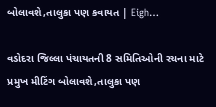બોલાવશે,તાલુકા પણ કવાયત | Eigh…

વડોદરા જિલ્લા પંચાયતની 8 સમિતિઓની રચના માટે પ્રમુખ મીટિંગ બોલાવશે,તાલુકા પણ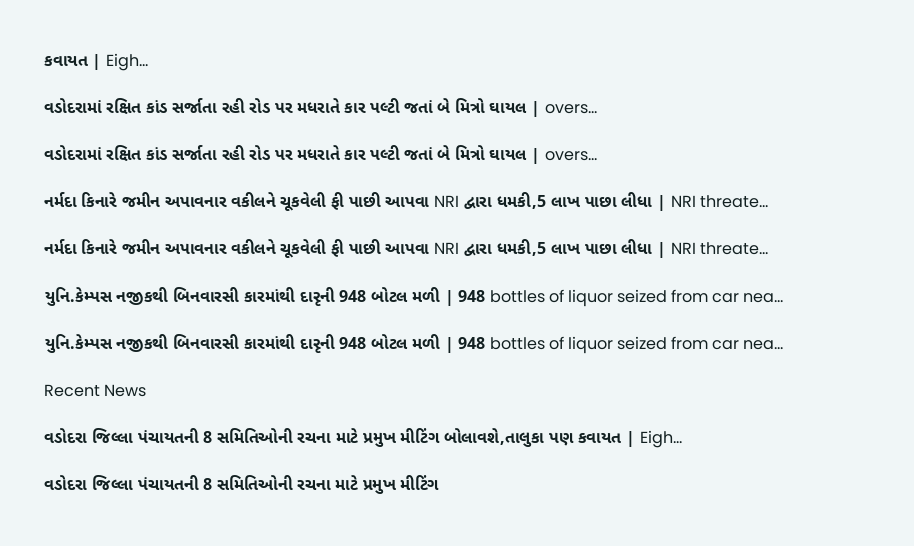કવાયત | Eigh…

વડોદરામાં રક્ષિત કાંડ સર્જાતા રહી રોડ પર મધરાતે કાર પલ્ટી જતાં બે મિત્રો ઘાયલ | overs…

વડોદરામાં રક્ષિત કાંડ સર્જાતા રહી રોડ પર મધરાતે કાર પલ્ટી જતાં બે મિત્રો ઘાયલ | overs…

નર્મદા કિનારે જમીન અપાવનાર વકીલને ચૂકવેલી ફી પાછી આપવા NRI દ્વારા ધમકી,5 લાખ પાછા લીધા | NRI threate…

નર્મદા કિનારે જમીન અપાવનાર વકીલને ચૂકવેલી ફી પાછી આપવા NRI દ્વારા ધમકી,5 લાખ પાછા લીધા | NRI threate…

યુનિ.કેમ્પસ નજીકથી બિનવારસી કારમાંથી દારૃની 948 બોટલ મળી | 948 bottles of liquor seized from car nea…

યુનિ.કેમ્પસ નજીકથી બિનવારસી કારમાંથી દારૃની 948 બોટલ મળી | 948 bottles of liquor seized from car nea…

Recent News

વડોદરા જિલ્લા પંચાયતની 8 સમિતિઓની રચના માટે પ્રમુખ મીટિંગ બોલાવશે,તાલુકા પણ કવાયત | Eigh…

વડોદરા જિલ્લા પંચાયતની 8 સમિતિઓની રચના માટે પ્રમુખ મીટિંગ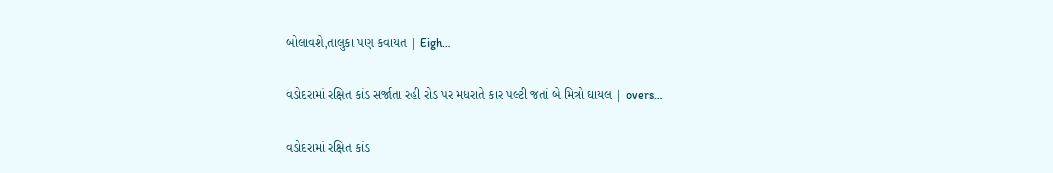બોલાવશે,તાલુકા પણ કવાયત | Eigh…

વડોદરામાં રક્ષિત કાંડ સર્જાતા રહી રોડ પર મધરાતે કાર પલ્ટી જતાં બે મિત્રો ઘાયલ | overs…

વડોદરામાં રક્ષિત કાંડ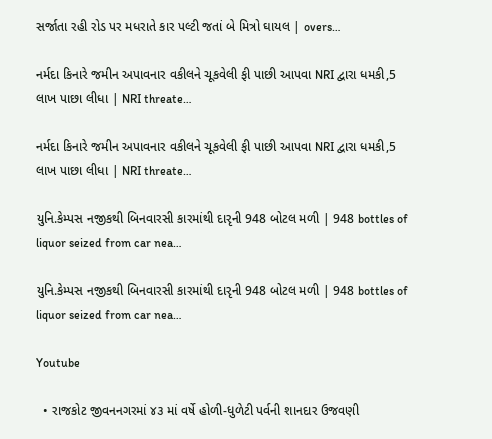સર્જાતા રહી રોડ પર મધરાતે કાર પલ્ટી જતાં બે મિત્રો ઘાયલ | overs…

નર્મદા કિનારે જમીન અપાવનાર વકીલને ચૂકવેલી ફી પાછી આપવા NRI દ્વારા ધમકી,5 લાખ પાછા લીધા | NRI threate…

નર્મદા કિનારે જમીન અપાવનાર વકીલને ચૂકવેલી ફી પાછી આપવા NRI દ્વારા ધમકી,5 લાખ પાછા લીધા | NRI threate…

યુનિ.કેમ્પસ નજીકથી બિનવારસી કારમાંથી દારૃની 948 બોટલ મળી | 948 bottles of liquor seized from car nea…

યુનિ.કેમ્પસ નજીકથી બિનવારસી કારમાંથી દારૃની 948 બોટલ મળી | 948 bottles of liquor seized from car nea…

Youtube

  • રાજકોટ જીવનનગરમાં ૪૩ માં વર્ષે હોળી-ધુળેટી પર્વની શાનદાર ઉજવણી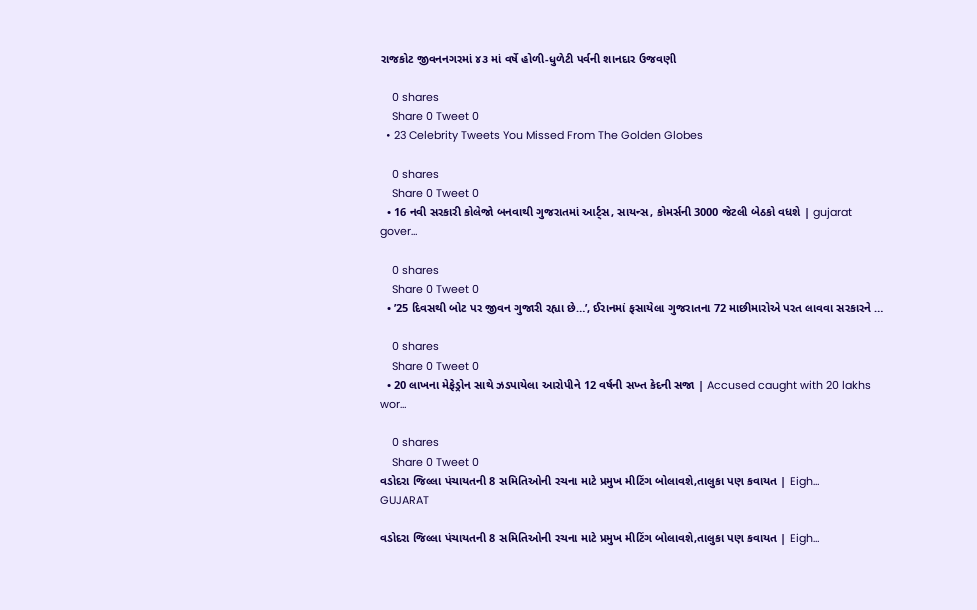રાજકોટ જીવનનગરમાં ૪૩ માં વર્ષે હોળી-ધુળેટી પર્વની શાનદાર ઉજવણી

    0 shares
    Share 0 Tweet 0
  • 23 Celebrity Tweets You Missed From The Golden Globes

    0 shares
    Share 0 Tweet 0
  • 16 નવી સરકારી કોલેજો બનવાથી ગુજરાતમાં આર્ટ્સ, સાયન્સ, કોમર્સની 3000 જેટલી બેઠકો વધશે | gujarat gover…

    0 shares
    Share 0 Tweet 0
  • ’25 દિવસથી બોટ પર જીવન ગુજારી રહ્યા છે…’, ઈરાનમાં ફસાયેલા ગુજરાતના 72 માછીમારોએ પરત લાવવા સરકારને …

    0 shares
    Share 0 Tweet 0
  • 20 લાખના મેફેડ્રોન સાથે ઝડપાયેલા આરોપીને 12 વર્ષની સખ્ત કેદની સજા | Accused caught with 20 lakhs wor…

    0 shares
    Share 0 Tweet 0
વડોદરા જિલ્લા પંચાયતની 8 સમિતિઓની રચના માટે પ્રમુખ મીટિંગ બોલાવશે,તાલુકા પણ કવાયત | Eigh…
GUJARAT

વડોદરા જિલ્લા પંચાયતની 8 સમિતિઓની રચના માટે પ્રમુખ મીટિંગ બોલાવશે,તાલુકા પણ કવાયત | Eigh…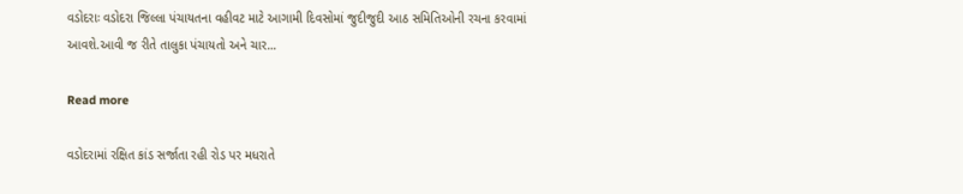વડોદરાઃ વડોદરા જિલ્લા પંચાયતના વહીવટ માટે આગામી દિવસોમાં જુદીજુદી આઠ સમિતિઓની રચના કરવામાં આવશે.આવી જ રીતે તાલુકા પંચાયતો અને ચાર...

Read more

વડોદરામાં રક્ષિત કાંડ સર્જાતા રહી રોડ પર મધરાતે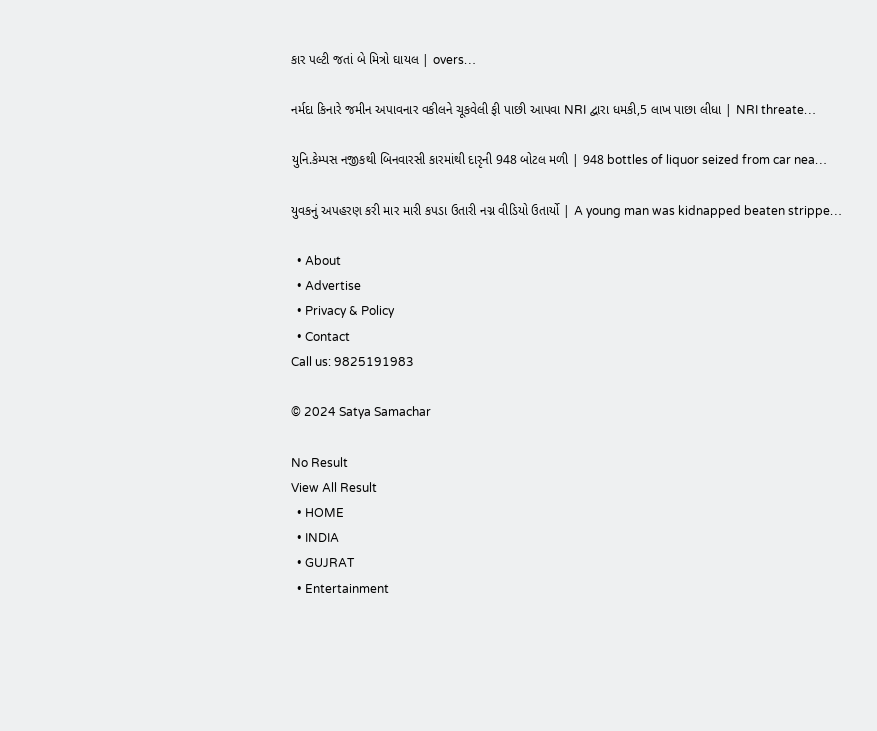કાર પલ્ટી જતાં બે મિત્રો ઘાયલ | overs…

નર્મદા કિનારે જમીન અપાવનાર વકીલને ચૂકવેલી ફી પાછી આપવા NRI દ્વારા ધમકી,5 લાખ પાછા લીધા | NRI threate…

યુનિ.કેમ્પસ નજીકથી બિનવારસી કારમાંથી દારૃની 948 બોટલ મળી | 948 bottles of liquor seized from car nea…

યુવકનું અપહરણ કરી માર મારી કપડા ઉતારી નગ્ન વીડિયો ઉતાર્યો | A young man was kidnapped beaten strippe…

  • About
  • Advertise
  • Privacy & Policy
  • Contact
Call us: 9825191983

© 2024 Satya Samachar

No Result
View All Result
  • HOME
  • INDIA
  • GUJRAT
  • Entertainment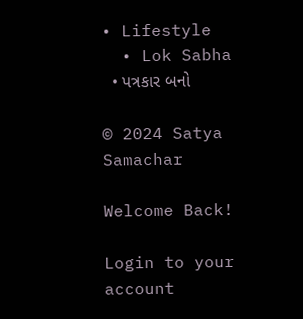• Lifestyle
  • Lok Sabha
  • પત્રકાર બનો

© 2024 Satya Samachar

Welcome Back!

Login to your account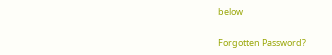below

Forgotten Password?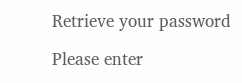Retrieve your password

Please enter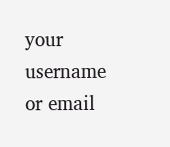your username or email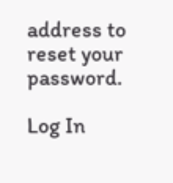address to reset your password.

Log In